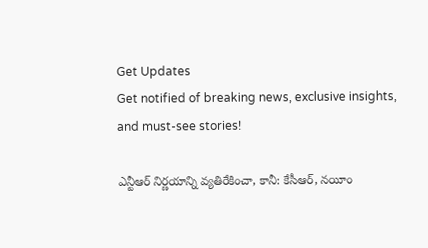Get Updates
Get notified of breaking news, exclusive insights, and must-see stories!

ఎన్టీఆర్ నిర్ణయాన్ని వ్యతిరేకించా, కానీ: కేసీఆర్, నయీం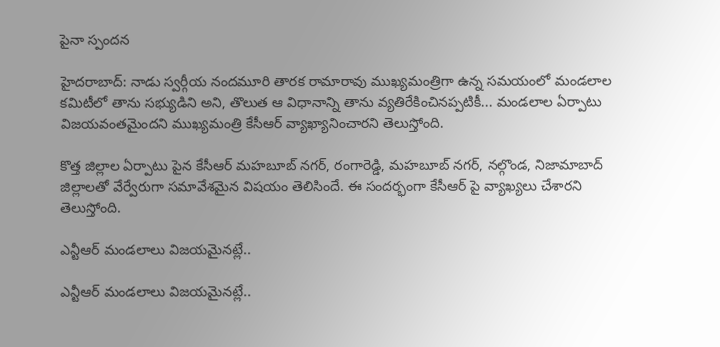పైనా స్పందన

హైదరాబాద్: నాడు స్వర్గీయ నందమూరి తారక రామారావు ముఖ్యమంత్రిగా ఉన్న సమయంలో మండలాల కమిటీలో తాను సభ్యుడిని అని, తొలుత ఆ విధానాన్ని తాను వ్యతిరేకించినప్పటికీ... మండలాల ఏర్పాటు విజయవంతమైందని ముఖ్యమంత్రి కేసీఆర్ వ్యాఖ్యానించారని తెలుస్తోంది.

కొత్త జిల్లాల ఏర్పాటు పైన కేసీఆర్ మహబూబ్ నగర్, రంగారెడ్డి, మహబూబ్ నగర్, నల్గొండ, నిజామాబాద్ జిల్లాలతో వేర్వేరుగా సమావేశమైన విషయం తెలిసిందే. ఈ సందర్భంగా కేసీఆర్ పై వ్యాఖ్యలు చేశారని తెలుస్తోంది.

ఎన్టీఆర్ మండలాలు విజయమైనట్లే..

ఎన్టీఆర్ మండలాలు విజయమైనట్లే..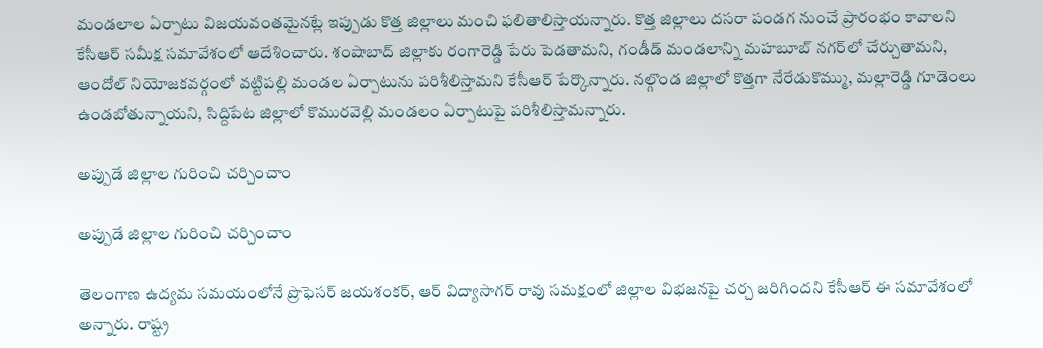మండలాల ఏర్పాటు విజయవంతమైనట్లే ఇప్పుడు కొత్త జిల్లాలు మంచి ఫలితాలిస్తాయన్నారు. కొత్త జిల్లాలు దసరా పండగ నుంచే ప్రారంభం కావాలని కేసీఆర్ సమీక్ష సమావేశంలో ఆదేశించారు. శంషాబాద్ జిల్లాకు రంగారెడ్డి పేరు పెడతామని, గండీడ్ మండలాన్ని మహబూబ్ నగర్‌లో చేర్చుతామని, ఆందోల్ నియోజకవర్గంలో వట్టిపల్లి మండల ఏర్పాటును పరిశీలిస్తామని కేసీఆర్ పేర్కొన్నారు. నల్గొండ జిల్లాలో కొత్తగా నేరేడుకొమ్ము, మల్లారెడ్డి గూడెంలు ఉండబోతున్నాయని, సిద్దిపేట జిల్లాలో కొమురవెల్లి మండలం ఏర్పాటుపై పరిశీలిస్తామన్నారు.

అప్పుడే జిల్లాల గురించి చర్చించాం

అప్పుడే జిల్లాల గురించి చర్చించాం

తెలంగాణ ఉద్యమ సమయంలోనే ప్రొఫెసర్ జయశంకర్, ఆర్ విద్యాసాగర్ రావు సమక్షంలో జిల్లాల విభజనపై చర్చ జరిగిందని కేసీఆర్ ఈ సమావేశంలో అన్నారు. రాష్ట్ర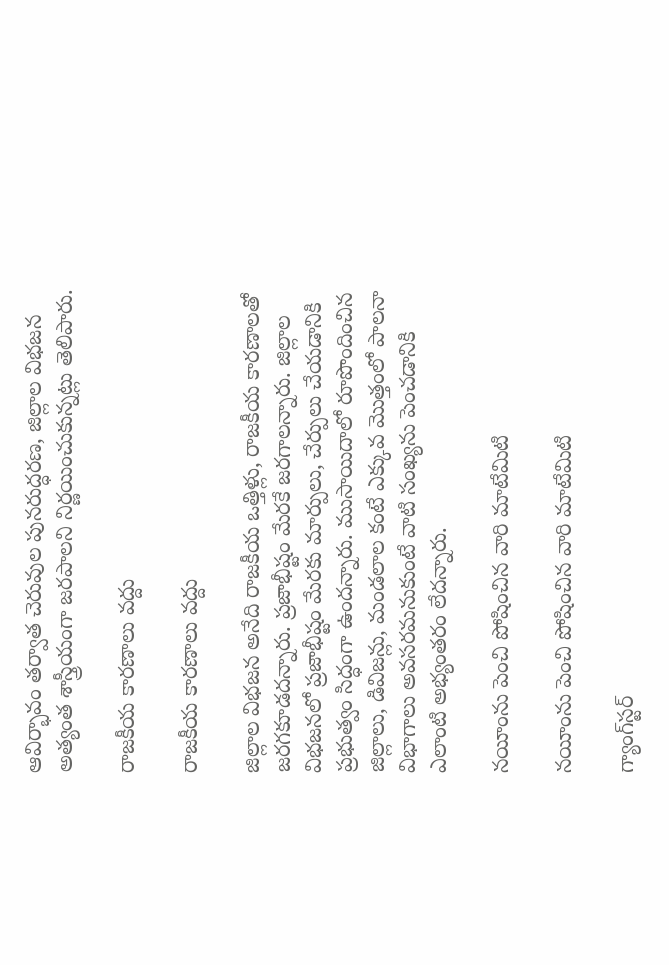ఆవిర్భావం తర్వాత చెరువుల పునరుద్ధరణ, జిల్లాల విభజన అత్యంత శాస్త్రీయంగా జరపాలని నిర్ణయించుకున్నట్లు తెలిపారు.

రాజకీయ కారణాలు వద్దు

రాజకీయ కారణాలు వద్దు

జిల్లాల విభజన అనేది రాజకీయ ఒత్తిళ్లు, రాజకీయ కారణాలతో జరగకూడదన్నారు. ప్రజాభీష్టం మేరకే జరగాలన్నారు. జిల్లాల విభజనలో ప్రజాభీష్టం మేరకు మార్పులు, చేర్పులు చేయడానికి ప్రభుత్వం సిద్ధంగా ఉందన్నారు. ముసాయిదాలో రూపొందించిన జిల్లాలు, డివిజన్లు, మండలాల కంటే ఎక్కువ మొత్తంలో పాలనా విభాగాలు అవసరమనుకుంటే వాటి సంఖ్యను పెంచడానికి ఎలాంటి అభ్యంతరం లేదన్నారు.

నయీంను పెంచి పోషించిన వారి మాటేమిటి

నయీంను పెంచి పోషించిన వారి మాటేమిటి

గ్యాంగ్‌స్టర్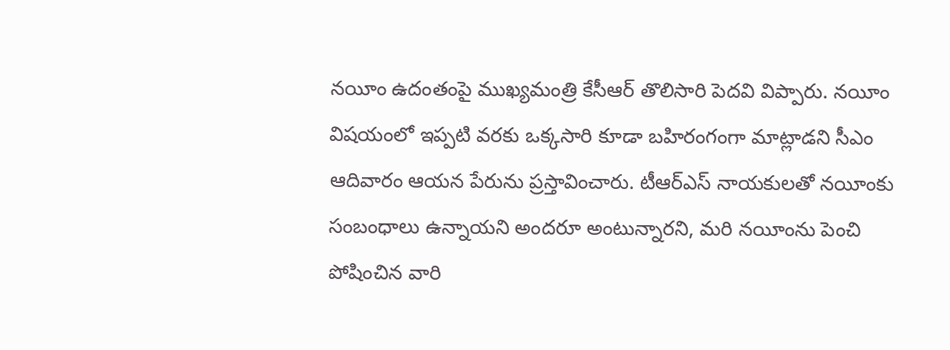నయీం ఉదంతంపై ముఖ్యమంత్రి కేసీఆర్ తొలిసారి పెదవి విప్పారు. నయీం విషయంలో ఇప్పటి వరకు ఒక్కసారి కూడా బహిరంగంగా మాట్లాడని సీఎం ఆదివారం ఆయన పేరును ప్రస్తావించారు. టీఆర్ఎస్ నాయకులతో నయీంకు సంబంధాలు ఉన్నాయని అందరూ అంటున్నారని, మరి నయీంను పెంచి పోషించిన వారి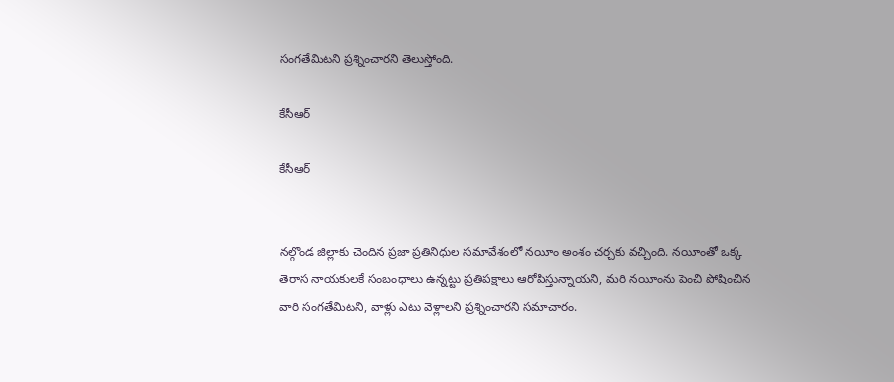సంగతేమిటని ప్రశ్నించారని తెలుస్తోంది.

కేసీఆర్

కేసీఆర్


నల్గొండ జిల్లాకు చెందిన ప్రజా ప్రతినిధుల సమావేశంలో నయీం అంశం చర్చకు వచ్చింది. నయీంతో ఒక్క తెరాస నాయకులకే సంబంధాలు ఉన్నట్టు ప్రతిపక్షాలు ఆరోపిస్తున్నాయని, మరి నయీంను పెంచి పోషించిన వారి సంగతేమిటని, వాళ్లు ఎటు వెళ్లాలని ప్రశ్నించారని సమాచారం.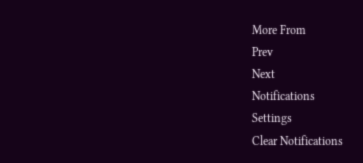More From
Prev
Next
Notifications
Settings
Clear Notifications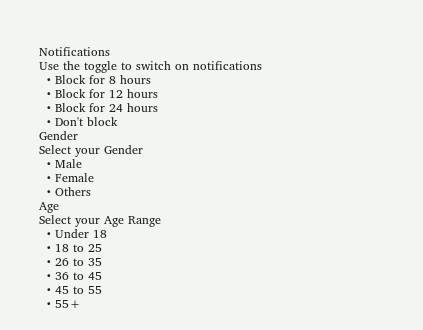Notifications
Use the toggle to switch on notifications
  • Block for 8 hours
  • Block for 12 hours
  • Block for 24 hours
  • Don't block
Gender
Select your Gender
  • Male
  • Female
  • Others
Age
Select your Age Range
  • Under 18
  • 18 to 25
  • 26 to 35
  • 36 to 45
  • 45 to 55
  • 55+